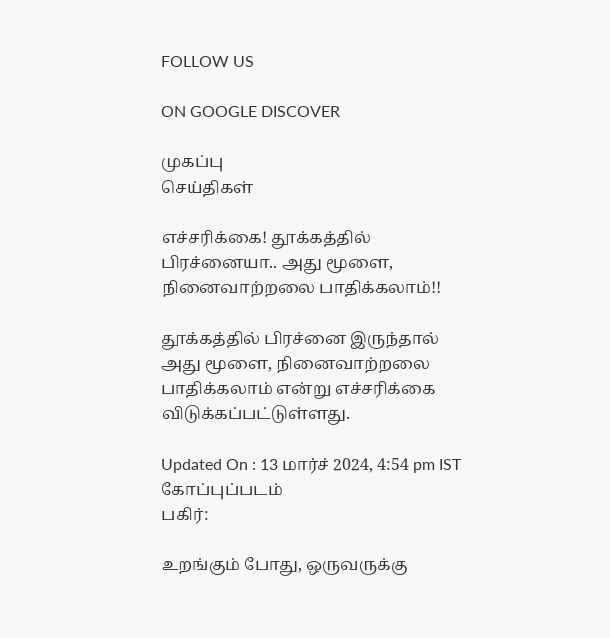FOLLOW US

ON GOOGLE DISCOVER

முகப்பு
செய்திகள்

எச்சரிக்கை! தூக்கத்தில் பிரச்னையா.. அது மூளை, நினைவாற்றலை பாதிக்கலாம்!!

தூக்கத்தில் பிரச்னை இருந்தால் அது மூளை, நினைவாற்றலை பாதிக்கலாம் என்று எச்சரிக்கை விடுக்கப்பட்டுள்ளது.

Updated On : 13 மார்ச் 2024, 4:54 pm IST
கோப்புப்படம்
பகிர்:

உறங்கும் போது, ஒருவருக்கு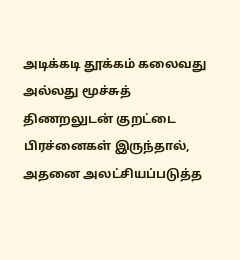அடிக்கடி தூக்கம் கலைவது அல்லது மூச்சுத் திணறலுடன் குறட்டை பிரச்னைகள் இருந்தால், அதனை அலட்சியப்படுத்த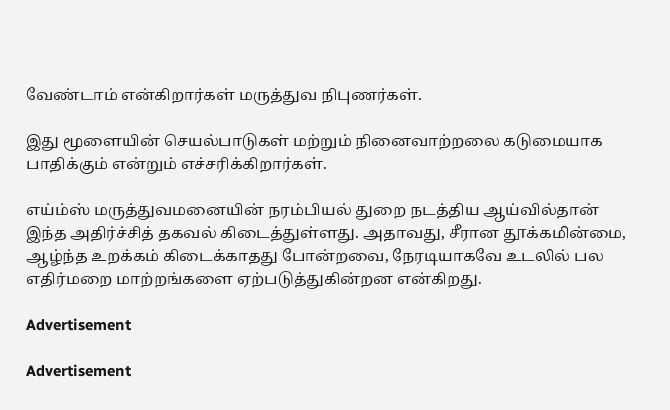வேண்டாம் என்கிறார்கள் மருத்துவ நிபுணர்கள்.

இது மூளையின் செயல்பாடுகள் மற்றும் நினைவாற்றலை கடுமையாக பாதிக்கும் என்றும் எச்சரிக்கிறார்கள்.

எய்ம்ஸ் மருத்துவமனையின் நரம்பியல் துறை நடத்திய ஆய்வில்தான் இந்த அதிர்ச்சித் தகவல் கிடைத்துள்ளது. அதாவது, சீரான தூக்கமின்மை, ஆழ்ந்த உறக்கம் கிடைக்காதது போன்றவை, நேரடியாகவே உடலில் பல எதிர்மறை மாற்றங்களை ஏற்படுத்துகின்றன என்கிறது.

Advertisement

Advertisement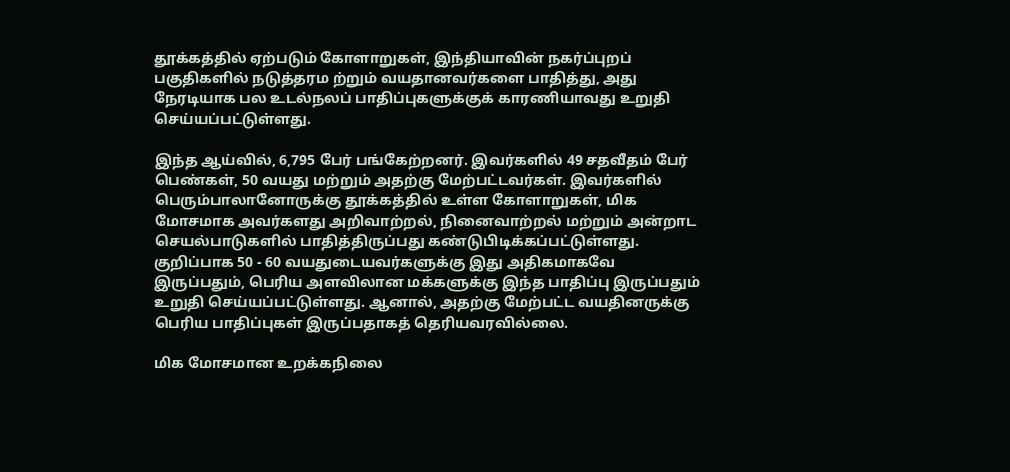தூக்கத்தில் ஏற்படும் கோளாறுகள், இந்தியாவின் நகர்ப்புறப் பகுதிகளில் நடுத்தரம ற்றும் வயதானவர்களை பாதித்து, அது நேரடியாக பல உடல்நலப் பாதிப்புகளுக்குக் காரணியாவது உறுதி செய்யப்பட்டுள்ளது.

இந்த ஆய்வில், 6,795 பேர் பங்கேற்றனர். இவர்களில் 49 சதவீதம் பேர் பெண்கள், 50 வயது மற்றும் அதற்கு மேற்பட்டவர்கள். இவர்களில் பெரும்பாலானோருக்கு தூக்கத்தில் உள்ள கோளாறுகள், மிக மோசமாக அவர்களது அறிவாற்றல், நினைவாற்றல் மற்றும் அன்றாட செயல்பாடுகளில் பாதித்திருப்பது கண்டுபிடிக்கப்பட்டுள்ளது. குறிப்பாக 50 - 60 வயதுடையவர்களுக்கு இது அதிகமாகவே இருப்பதும், பெரிய அளவிலான மக்களுக்கு இந்த பாதிப்பு இருப்பதும் உறுதி செய்யப்பட்டுள்ளது. ஆனால், அதற்கு மேற்பட்ட வயதினருக்கு பெரிய பாதிப்புகள் இருப்பதாகத் தெரியவரவில்லை.

மிக மோசமான உறக்கநிலை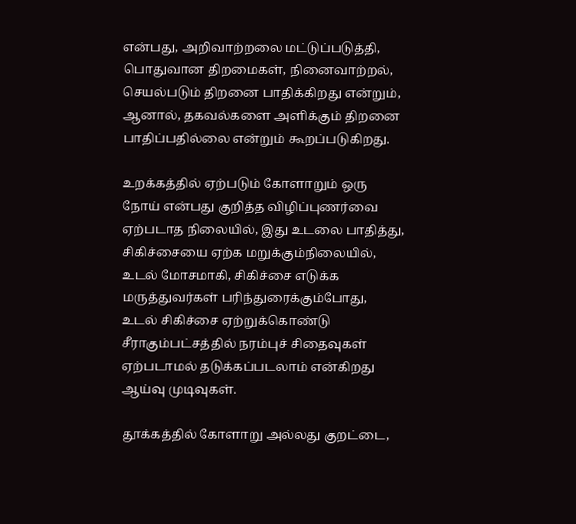என்பது, அறிவாற்றலை மட்டுப்படுத்தி, பொதுவான திறமைகள், நினைவாற்றல், செயல்படும் திறனை பாதிக்கிறது என்றும், ஆனால், தகவல்களை அளிக்கும் திறனை பாதிப்பதில்லை என்றும் கூறப்படுகிறது.

உறக்கத்தில் ஏற்படும் கோளாறும் ஒரு நோய் என்பது குறித்த விழிப்புணர்வை ஏற்படாத நிலையில், இது உடலை பாதித்து, சிகிச்சையை ஏற்க மறுக்கும்நிலையில், உடல் மோசமாகி, சிகிச்சை எடுக்க மருத்துவர்கள் பரிந்துரைக்கும்போது, உடல் சிகிச்சை ஏற்றுக்கொண்டு சீராகும்பட்சத்தில் நரம்புச் சிதைவுகள் ஏற்படாமல் தடுக்கப்படலாம் என்கிறது ஆய்வு முடிவுகள்.

தூக்கத்தில் கோளாறு அல்லது குறட்டை,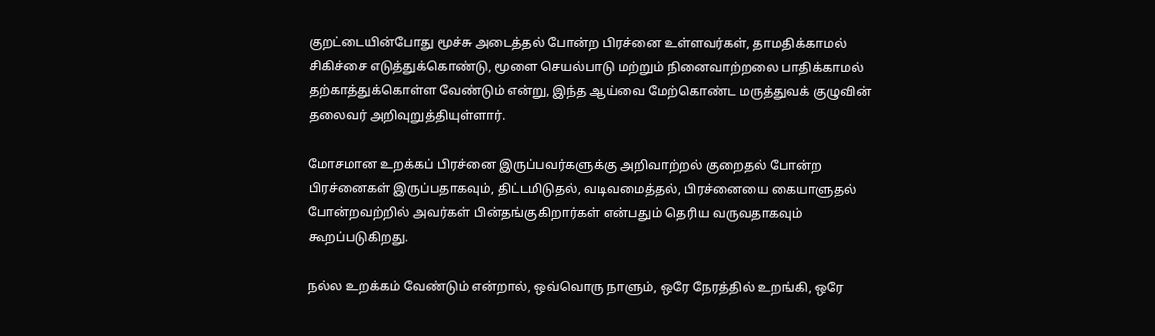குறட்டையின்போது மூச்சு அடைத்தல் போன்ற பிரச்னை உள்ளவர்கள், தாமதிக்காமல் சிகிச்சை எடுத்துக்கொண்டு, மூளை செயல்பாடு மற்றும் நினைவாற்றலை பாதிக்காமல் தற்காத்துக்கொள்ள வேண்டும் என்று, இந்த ஆய்வை மேற்கொண்ட மருத்துவக் குழுவின் தலைவர் அறிவுறுத்தியுள்ளார்.

மோசமான உறக்கப் பிரச்னை இருப்பவர்களுக்கு அறிவாற்றல் குறைதல் போன்ற பிரச்னைகள் இருப்பதாகவும், திட்டமிடுதல், வடிவமைத்தல், பிரச்னையை கையாளுதல் போன்றவற்றில் அவர்கள் பின்தங்குகிறார்கள் என்பதும் தெரிய வருவதாகவும் கூறப்படுகிறது.

நல்ல உறக்கம் வேண்டும் என்றால், ஒவ்வொரு நாளும், ஒரே நேரத்தில் உறங்கி, ஒரே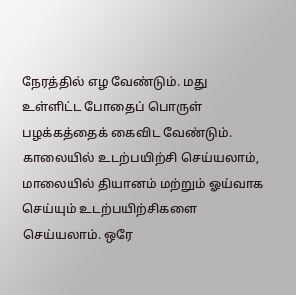நேரத்தில் எழ வேண்டும். மது உள்ளிட்ட போதைப் பொருள் பழக்கத்தைக் கைவிட வேண்டும். காலையில் உடற்பயிற்சி செய்யலாம், மாலையில் தியானம் மற்றும் ஓய்வாக செய்யும் உடற்பயிற்சிகளை செய்யலாம். ஒரே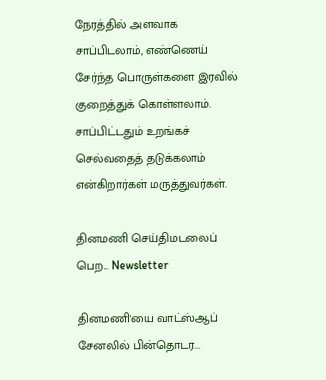நேரத்தில் அளவாக சாப்பிடலாம், எண்ணெய் சேர்ந்த பொருள்களை இரவில் குறைத்துக் கொள்ளலாம். சாப்பிட்டதும் உறங்கச் செல்வதைத் தடுக்கலாம் என்கிறார்கள் மருத்துவர்கள்.

தினமணி செய்திமடலைப் பெற... Newsletter

தினமணி'யை வாட்ஸ்ஆப் சேனலில் பின்தொடர...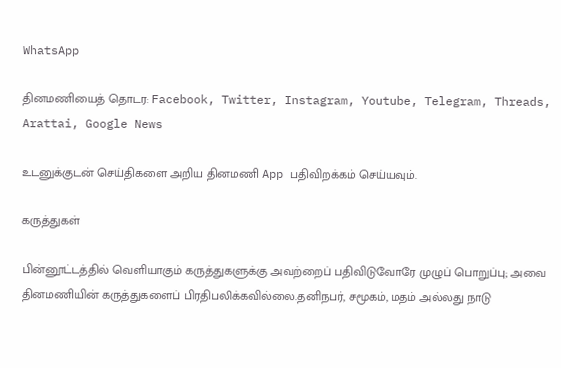WhatsApp

தினமணியைத் தொடர: Facebook, Twitter, Instagram, Youtube, Telegram, Threads, Arattai, Google News

உடனுக்குடன் செய்திகளை அறிய தினமணி App பதிவிறக்கம் செய்யவும்.

கருத்துகள்

பின்னூட்டத்தில் வெளியாகும் கருத்துகளுக்கு அவற்றைப் பதிவிடுவோரே முழுப் பொறுப்பு; அவை தினமணியின் கருத்துகளைப் பிரதிபலிக்கவில்லை.தனிநபர், சமூகம், மதம் அல்லது நாடு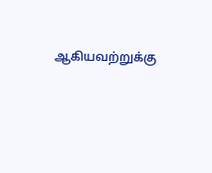ஆகியவற்றுக்கு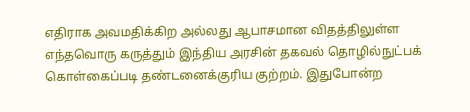எதிராக அவமதிக்கிற அல்லது ஆபாசமான விதத்திலுள்ள எந்தவொரு கருத்தும் இந்திய அரசின் தகவல் தொழில்நுட்பக் கொள்கைப்படி தண்டனைக்குரிய குற்றம். இதுபோன்ற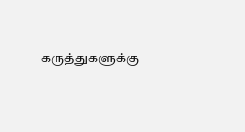கருத்துகளுக்கு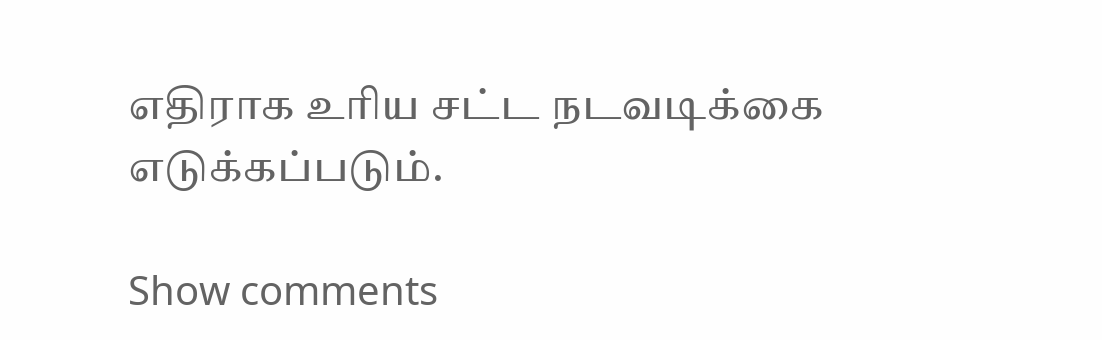எதிராக உரிய சட்ட நடவடிக்கை எடுக்கப்படும்.

Show comments